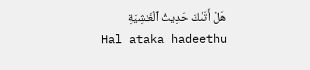هَلْ أَتَىٰكَ حَدِيثُ ٱلْغَـٰشِيَةِ
Hal ataka hadeethu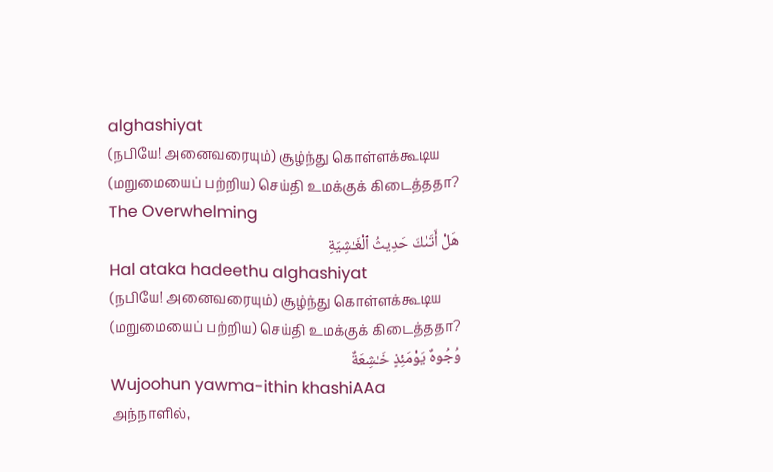alghashiyat
(நபியே! அனைவரையும்) சூழ்ந்து கொள்ளக்கூடிய (மறுமையைப் பற்றிய) செய்தி உமக்குக் கிடைத்ததா?
The Overwhelming
هَلْ أَتَىٰكَ حَدِيثُ ٱلْغَـٰشِيَةِ
Hal ataka hadeethu alghashiyat
(நபியே! அனைவரையும்) சூழ்ந்து கொள்ளக்கூடிய (மறுமையைப் பற்றிய) செய்தி உமக்குக் கிடைத்ததா?
وُجُوهٌ يَوْمَئِذٍ خَـٰشِعَةٌ
Wujoohun yawma-ithin khashiAAa
அந்நாளில்,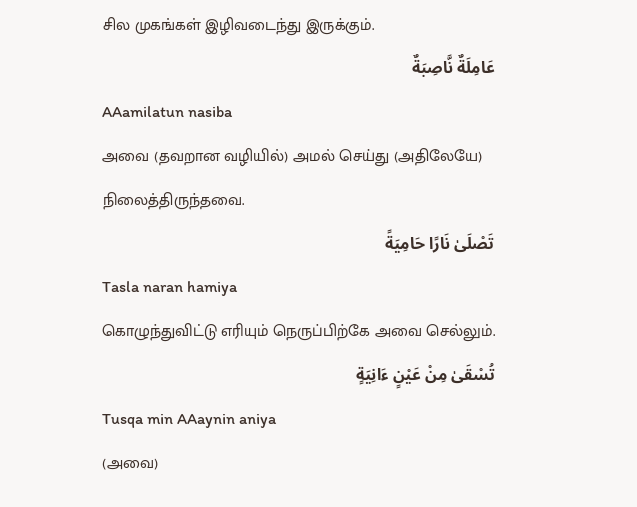சில முகங்கள் இழிவடைந்து இருக்கும்.
عَامِلَةٌ نَّاصِبَةٌ
AAamilatun nasiba
அவை (தவறான வழியில்) அமல் செய்து (அதிலேயே) நிலைத்திருந்தவை.
تَصْلَىٰ نَارًا حَامِيَةً
Tasla naran hamiya
கொழுந்துவிட்டு எரியும் நெருப்பிற்கே அவை செல்லும்.
تُسْقَىٰ مِنْ عَيْنٍ ءَانِيَةٍ
Tusqa min AAaynin aniya
(அவை)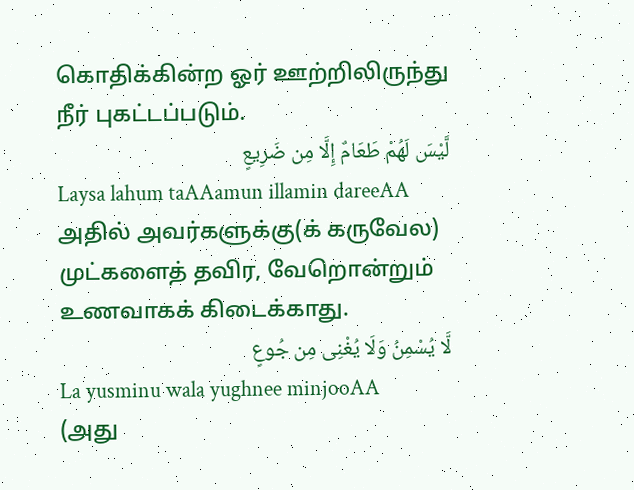கொதிக்கின்ற ஓர் ஊற்றிலிருந்து நீர் புகட்டப்படும்.
لَّيْسَ لَهُمْ طَعَامٌ إِلَّا مِن ضَرِيعٍ
Laysa lahum taAAamun illamin dareeAA
அதில் அவர்களுக்கு(க் கருவேல) முட்களைத் தவிர, வேறொன்றும் உணவாகக் கிடைக்காது.
لَّا يُسْمِنُ وَلَا يُغْنِى مِن جُوعٍ
La yusminu wala yughnee minjooAA
(அது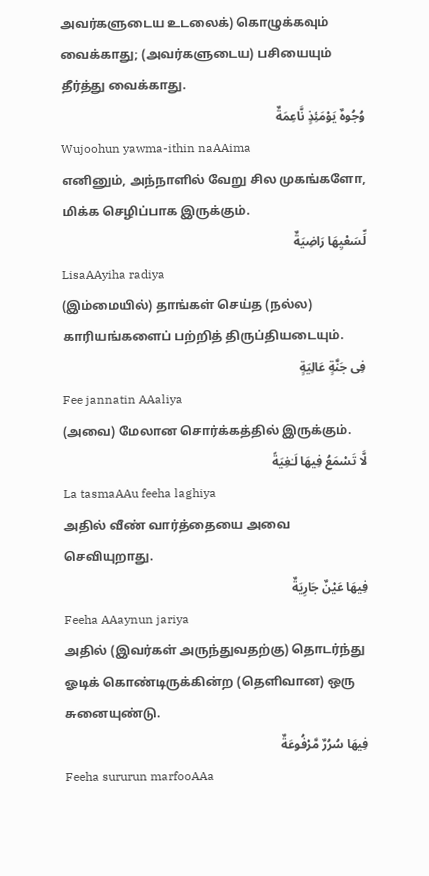அவர்களுடைய உடலைக்) கொழுக்கவும் வைக்காது; (அவர்களுடைய) பசியையும் தீர்த்து வைக்காது.
وُجُوهٌ يَوْمَئِذٍ نَّاعِمَةٌ
Wujoohun yawma-ithin naAAima
எனினும், அந்நாளில் வேறு சில முகங்களோ, மிக்க செழிப்பாக இருக்கும்.
لِّسَعْيِهَا رَاضِيَةٌ
LisaAAyiha radiya
(இம்மையில்) தாங்கள் செய்த (நல்ல) காரியங்களைப் பற்றித் திருப்தியடையும்.
فِى جَنَّةٍ عَالِيَةٍ
Fee jannatin AAaliya
(அவை) மேலான சொர்க்கத்தில் இருக்கும்.
لَّا تَسْمَعُ فِيهَا لَـٰغِيَةً
La tasmaAAu feeha laghiya
அதில் வீண் வார்த்தையை அவை செவியுறாது.
فِيهَا عَيْنٌ جَارِيَةٌ
Feeha AAaynun jariya
அதில் (இவர்கள் அருந்துவதற்கு) தொடர்ந்து ஓடிக் கொண்டிருக்கின்ற (தெளிவான) ஒரு சுனையுண்டு.
فِيهَا سُرُرٌ مَّرْفُوعَةٌ
Feeha sururun marfooAAa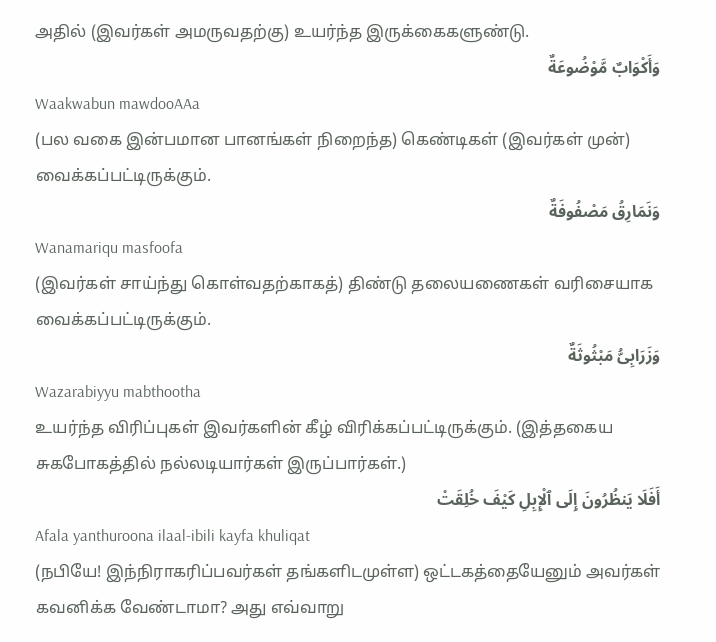அதில் (இவர்கள் அமருவதற்கு) உயர்ந்த இருக்கைகளுண்டு.
وَأَكْوَابٌ مَّوْضُوعَةٌ
Waakwabun mawdooAAa
(பல வகை இன்பமான பானங்கள் நிறைந்த) கெண்டிகள் (இவர்கள் முன்) வைக்கப்பட்டிருக்கும்.
وَنَمَارِقُ مَصْفُوفَةٌ
Wanamariqu masfoofa
(இவர்கள் சாய்ந்து கொள்வதற்காகத்) திண்டு தலையணைகள் வரிசையாக வைக்கப்பட்டிருக்கும்.
وَزَرَابِىُّ مَبْثُوثَةٌ
Wazarabiyyu mabthootha
உயர்ந்த விரிப்புகள் இவர்களின் கீழ் விரிக்கப்பட்டிருக்கும். (இத்தகைய சுகபோகத்தில் நல்லடியார்கள் இருப்பார்கள்.)
أَفَلَا يَنظُرُونَ إِلَى ٱلْإِبِلِ كَيْفَ خُلِقَتْ
Afala yanthuroona ilaal-ibili kayfa khuliqat
(நபியே! இந்நிராகரிப்பவர்கள் தங்களிடமுள்ள) ஒட்டகத்தையேனும் அவர்கள் கவனிக்க வேண்டாமா? அது எவ்வாறு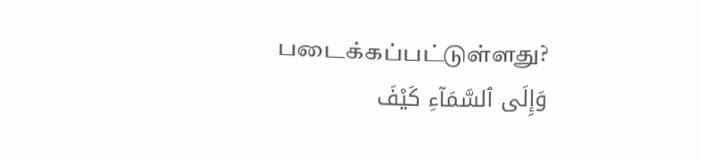படைக்கப்பட்டுள்ளது?
وَإِلَى ٱلسَّمَآءِ كَيْفَ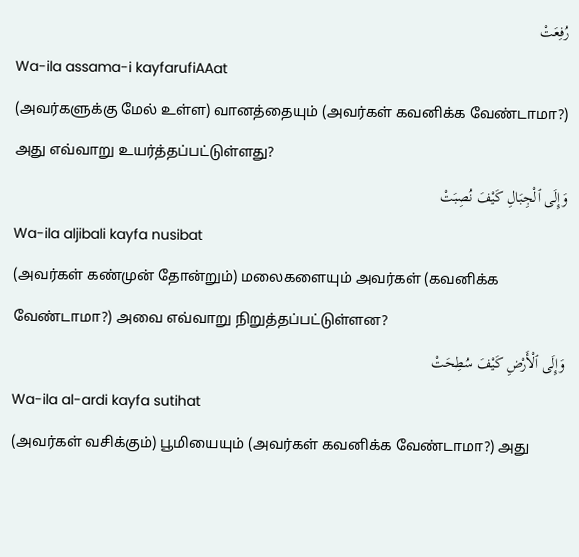رُفِعَتْ
Wa-ila assama-i kayfarufiAAat
(அவர்களுக்கு மேல் உள்ள) வானத்தையும் (அவர்கள் கவனிக்க வேண்டாமா?) அது எவ்வாறு உயர்த்தப்பட்டுள்ளது?
وَإِلَى ٱلْجِبَالِ كَيْفَ نُصِبَتْ
Wa-ila aljibali kayfa nusibat
(அவர்கள் கண்முன் தோன்றும்) மலைகளையும் அவர்கள் (கவனிக்க வேண்டாமா?) அவை எவ்வாறு நிறுத்தப்பட்டுள்ளன?
وَإِلَى ٱلْأَرْضِ كَيْفَ سُطِحَتْ
Wa-ila al-ardi kayfa sutihat
(அவர்கள் வசிக்கும்) பூமியையும் (அவர்கள் கவனிக்க வேண்டாமா?) அது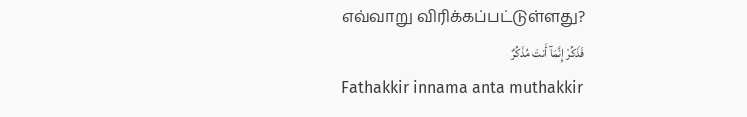எவ்வாறு விரிக்கப்பட்டுள்ளது?
فَذَكِّرْ إِنَّمَآ أَنتَ مُذَكِّرٌ
Fathakkir innama anta muthakkir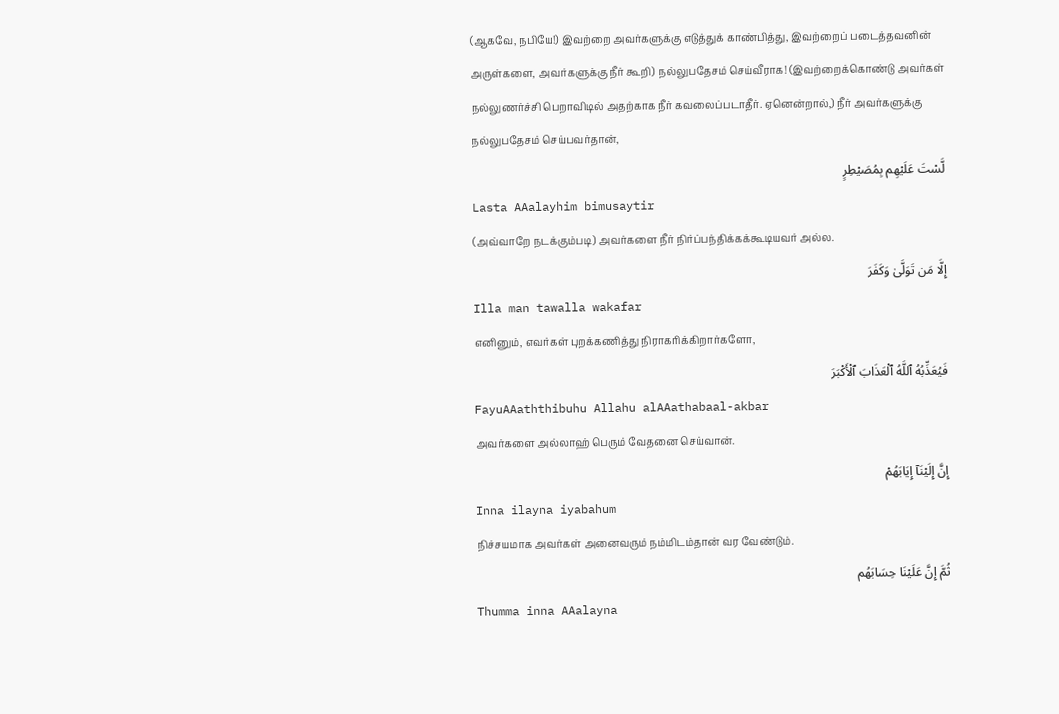(ஆகவே, நபியே!) இவற்றை அவர்களுக்கு எடுத்துக் காண்பித்து, இவற்றைப் படைத்தவனின் அருள்களை, அவர்களுக்கு நீர் கூறி) நல்லுபதேசம் செய்வீராக! (இவற்றைக்கொண்டு அவர்கள் நல்லுணர்ச்சி பெறாவிடில் அதற்காக நீர் கவலைப்படாதீர். ஏனென்றால்,) நீர் அவர்களுக்கு நல்லுபதேசம் செய்பவர்தான்,
لَّسْتَ عَلَيْهِم بِمُصَيْطِرٍ
Lasta AAalayhim bimusaytir
(அவ்வாறே நடக்கும்படி) அவர்களை நீர் நிர்ப்பந்திக்கக்கூடியவர் அல்ல.
إِلَّا مَن تَوَلَّىٰ وَكَفَرَ
Illa man tawalla wakafar
எனினும், எவர்கள் புறக்கணித்து நிராகரிக்கிறார்களோ,
فَيُعَذِّبُهُ ٱللَّهُ ٱلْعَذَابَ ٱلْأَكْبَرَ
FayuAAaththibuhu Allahu alAAathabaal-akbar
அவர்களை அல்லாஹ் பெரும் வேதனை செய்வான்.
إِنَّ إِلَيْنَآ إِيَابَهُمْ
Inna ilayna iyabahum
நிச்சயமாக அவர்கள் அனைவரும் நம்மிடம்தான் வர வேண்டும்.
ثُمَّ إِنَّ عَلَيْنَا حِسَابَهُم
Thumma inna AAalayna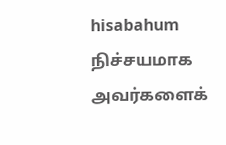hisabahum
நிச்சயமாக அவர்களைக்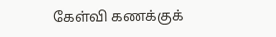கேள்வி கணக்குக்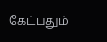கேட்பதும்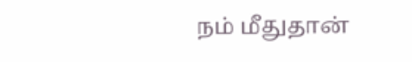நம் மீதுதான்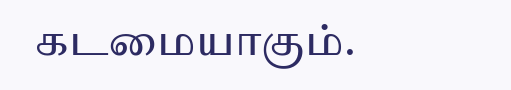கடமையாகும்.